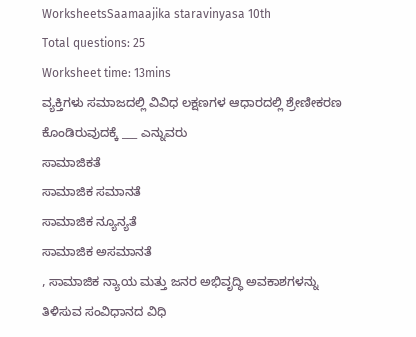WorksheetsSaamaajika staravinyasa 10th
Total questions: 25
Worksheet time: 13mins
ವ್ಯಕ್ತಿಗಳು ಸಮಾಜದಲ್ಲಿ ವಿವಿಧ ಲಕ್ಷಣಗಳ ಆಧಾರದಲ್ಲಿ ಶ್ರೇಣೀಕರಣ ಕೊಂಡಿರುವುದಕ್ಕೆ ___ ಎನ್ನುವರು
ಸಾಮಾಜಿಕತೆ
ಸಾಮಾಜಿಕ ಸಮಾನತೆ
ಸಾಮಾಜಿಕ ನ್ಯೂನ್ಯತೆ
ಸಾಮಾಜಿಕ ಅಸಮಾನತೆ
, ಸಾಮಾಜಿಕ ನ್ಯಾಯ ಮತ್ತು ಜನರ ಅಭಿವೃದ್ಧಿ ಅವಕಾಶಗಳನ್ನು ತಿಳಿಸುವ ಸಂವಿಧಾನದ ವಿಧಿ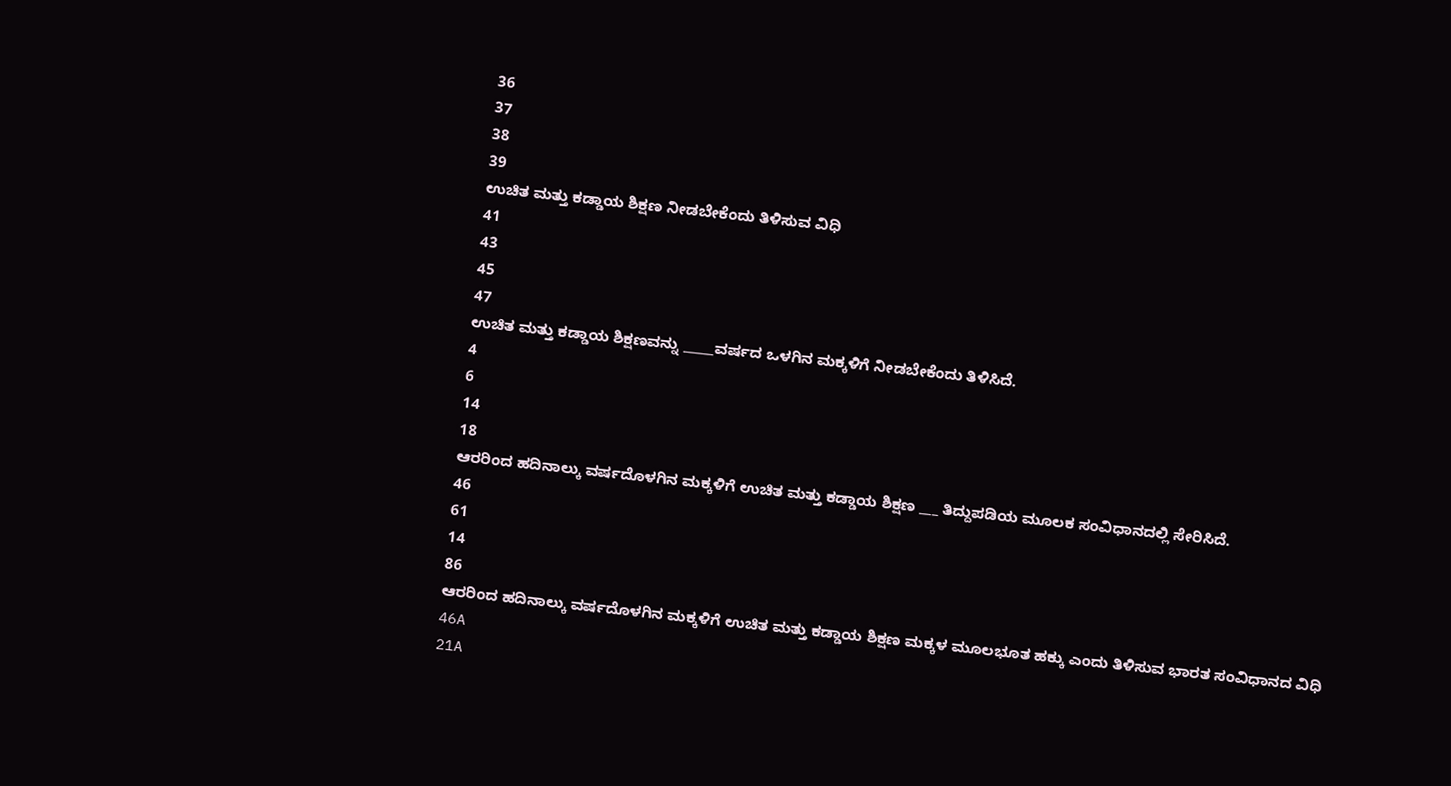36
37
38
39
ಉಚಿತ ಮತ್ತು ಕಡ್ಡಾಯ ಶಿಕ್ಷಣ ನೀಡಬೇಕೆಂದು ತಿಳಿಸುವ ವಿಧಿ
41
43
45
47
ಉಚಿತ ಮತ್ತು ಕಡ್ಡಾಯ ಶಿಕ್ಷಣವನ್ನು _____ವರ್ಷದ ಒಳಗಿನ ಮಕ್ಕಳಿಗೆ ನೀಡಬೇಕೆಂದು ತಿಳಿಸಿದೆ.
4
6
14
18
ಆರರಿಂದ ಹದಿನಾಲ್ಕು ವರ್ಷದೊಳಗಿನ ಮಕ್ಕಳಿಗೆ ಉಚಿತ ಮತ್ತು ಕಡ್ಡಾಯ ಶಿಕ್ಷಣ ___ ತಿದ್ದುಪಡಿಯ ಮೂಲಕ ಸಂವಿಧಾನದಲ್ಲಿ ಸೇರಿಸಿದೆ.
46
61
14
86
ಆರರಿಂದ ಹದಿನಾಲ್ಕು ವರ್ಷದೊಳಗಿನ ಮಕ್ಕಳಿಗೆ ಉಚಿತ ಮತ್ತು ಕಡ್ಡಾಯ ಶಿಕ್ಷಣ ಮಕ್ಕಳ ಮೂಲಭೂತ ಹಕ್ಕು ಎಂದು ತಿಳಿಸುವ ಭಾರತ ಸಂವಿಧಾನದ ವಿಧಿ
46A
21A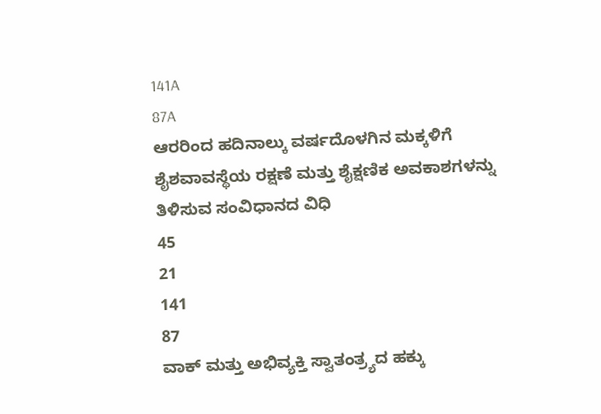141A
87A
ಆರರಿಂದ ಹದಿನಾಲ್ಕು ವರ್ಷದೊಳಗಿನ ಮಕ್ಕಳಿಗೆ ಶೈಶವಾವಸ್ಥೆಯ ರಕ್ಷಣೆ ಮತ್ತು ಶೈಕ್ಷಣಿಕ ಅವಕಾಶಗಳನ್ನು ತಿಳಿಸುವ ಸಂವಿಧಾನದ ವಿಧಿ
45
21
141
87
ವಾಕ್ ಮತ್ತು ಅಭಿವ್ಯಕ್ತಿ ಸ್ವಾತಂತ್ರ್ಯದ ಹಕ್ಕು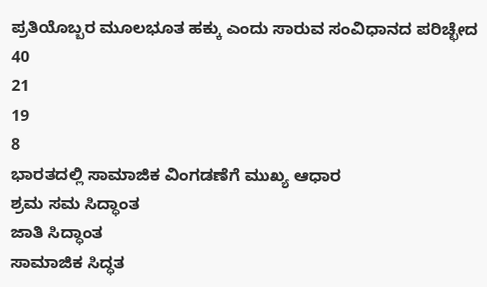ಪ್ರತಿಯೊಬ್ಬರ ಮೂಲಭೂತ ಹಕ್ಕು ಎಂದು ಸಾರುವ ಸಂವಿಧಾನದ ಪರಿಚ್ಛೇದ
40
21
19
8
ಭಾರತದಲ್ಲಿ ಸಾಮಾಜಿಕ ವಿಂಗಡಣೆಗೆ ಮುಖ್ಯ ಆಧಾರ
ಶ್ರಮ ಸಮ ಸಿದ್ಧಾಂತ
ಜಾತಿ ಸಿದ್ಧಾಂತ
ಸಾಮಾಜಿಕ ಸಿದ್ಧತ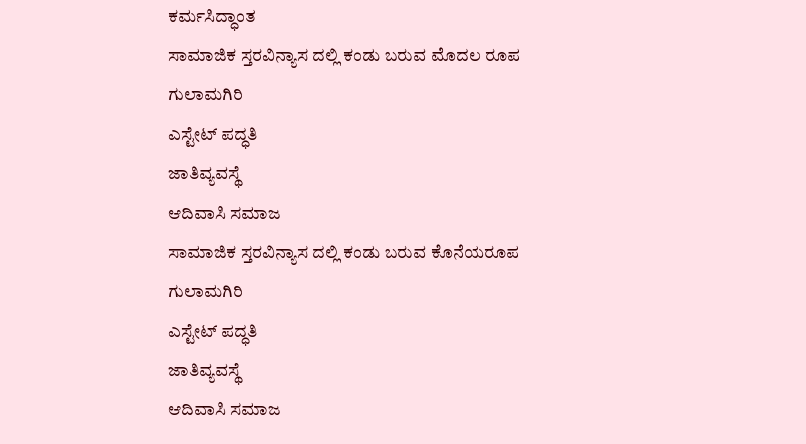ಕರ್ಮಸಿದ್ಧಾಂತ
ಸಾಮಾಜಿಕ ಸ್ತರವಿನ್ಯಾಸ ದಲ್ಲಿ ಕಂಡು ಬರುವ ಮೊದಲ ರೂಪ
ಗುಲಾಮಗಿರಿ
ಎಸ್ಟೇಟ್ ಪದ್ಧತಿ
ಜಾತಿವ್ಯವಸ್ಥೆ
ಆದಿವಾಸಿ ಸಮಾಜ
ಸಾಮಾಜಿಕ ಸ್ತರವಿನ್ಯಾಸ ದಲ್ಲಿ ಕಂಡು ಬರುವ ಕೊನೆಯರೂಪ
ಗುಲಾಮಗಿರಿ
ಎಸ್ಟೇಟ್ ಪದ್ಧತಿ
ಜಾತಿವ್ಯವಸ್ಥೆ
ಆದಿವಾಸಿ ಸಮಾಜ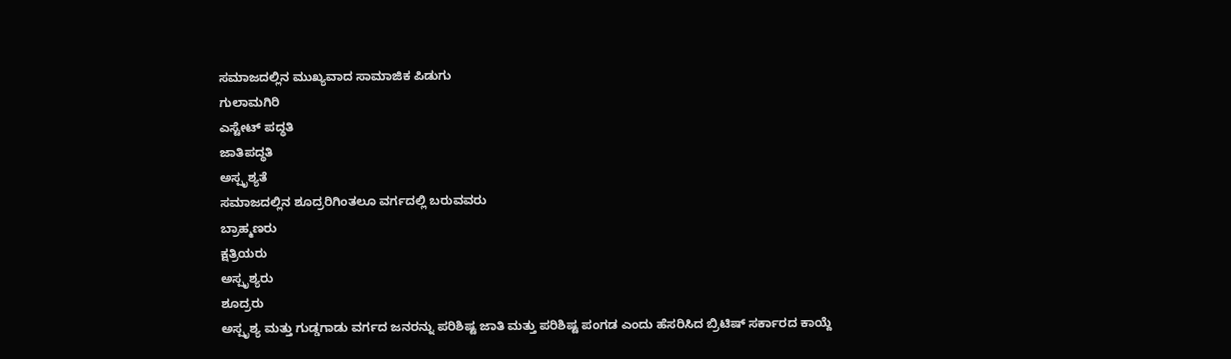ಸಮಾಜದಲ್ಲಿನ ಮುಖ್ಯವಾದ ಸಾಮಾಜಿಕ ಪಿಡುಗು
ಗುಲಾಮಗಿರಿ
ಎಸ್ಟೇಟ್ ಪದ್ಧತಿ
ಜಾತಿಪದ್ಧತಿ
ಅಸ್ಪೃಶ್ಯತೆ
ಸಮಾಜದಲ್ಲಿನ ಶೂದ್ರರಿಗಿಂತಲೂ ವರ್ಗದಲ್ಲಿ ಬರುವವರು
ಬ್ರಾಹ್ಮಣರು
ಕ್ಷತ್ರಿಯರು
ಅಸ್ಪೃಶ್ಯರು
ಶೂದ್ರರು
ಅಸ್ಪೃಶ್ಯ ಮತ್ತು ಗುಡ್ಡಗಾಡು ವರ್ಗದ ಜನರನ್ನು ಪರಿಶಿಷ್ಟ ಜಾತಿ ಮತ್ತು ಪರಿಶಿಷ್ಟ ಪಂಗಡ ಎಂದು ಹೆಸರಿಸಿದ ಬ್ರಿಟಿಷ್ ಸರ್ಕಾರದ ಕಾಯ್ದೆ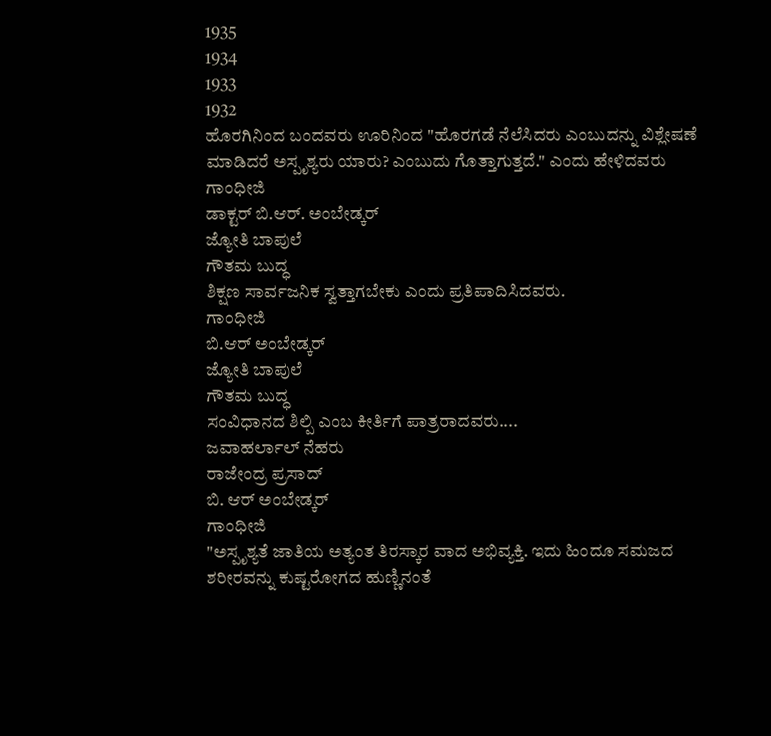1935
1934
1933
1932
ಹೊರಗಿನಿಂದ ಬಂದವರು ಊರಿನಿಂದ "ಹೊರಗಡೆ ನೆಲೆಸಿದರು ಎಂಬುದನ್ನು ವಿಶ್ಲೇಷಣೆ ಮಾಡಿದರೆ ಅಸ್ಪೃಶ್ಯರು ಯಾರು? ಎಂಬುದು ಗೊತ್ತಾಗುತ್ತದೆ." ಎಂದು ಹೇಳಿದವರು
ಗಾಂಧೀಜಿ
ಡಾಕ್ಟರ್ ಬಿ.ಆರ್. ಅಂಬೇಡ್ಕರ್
ಜ್ಯೋತಿ ಬಾಪುಲೆ
ಗೌತಮ ಬುದ್ಧ
ಶಿಕ್ಷಣ ಸಾರ್ವಜನಿಕ ಸ್ವತ್ತಾಗಬೇಕು ಎಂದು ಪ್ರತಿಪಾದಿಸಿದವರು.
ಗಾಂಧೀಜಿ
ಬಿ.ಆರ್ ಅಂಬೇಡ್ಕರ್
ಜ್ಯೋತಿ ಬಾಪುಲೆ
ಗೌತಮ ಬುದ್ಧ
ಸಂವಿಧಾನದ ಶಿಲ್ಪಿ ಎಂಬ ಕೀರ್ತಿಗೆ ಪಾತ್ರರಾದವರು....
ಜವಾಹರ್ಲಾಲ್ ನೆಹರು
ರಾಜೇಂದ್ರ ಪ್ರಸಾದ್
ಬಿ. ಆರ್ ಅಂಬೇಡ್ಕರ್
ಗಾಂಧೀಜಿ
"ಅಸ್ಪೃಶ್ಯತೆ ಜಾತಿಯ ಅತ್ಯಂತ ತಿರಸ್ಕಾರ ವಾದ ಅಭಿವ್ಯಕ್ತಿ. ಇದು ಹಿಂದೂ ಸಮಜದ ಶರೀರವನ್ನು ಕುಷ್ಟರೋಗದ ಹುಣ್ಣಿನಂತೆ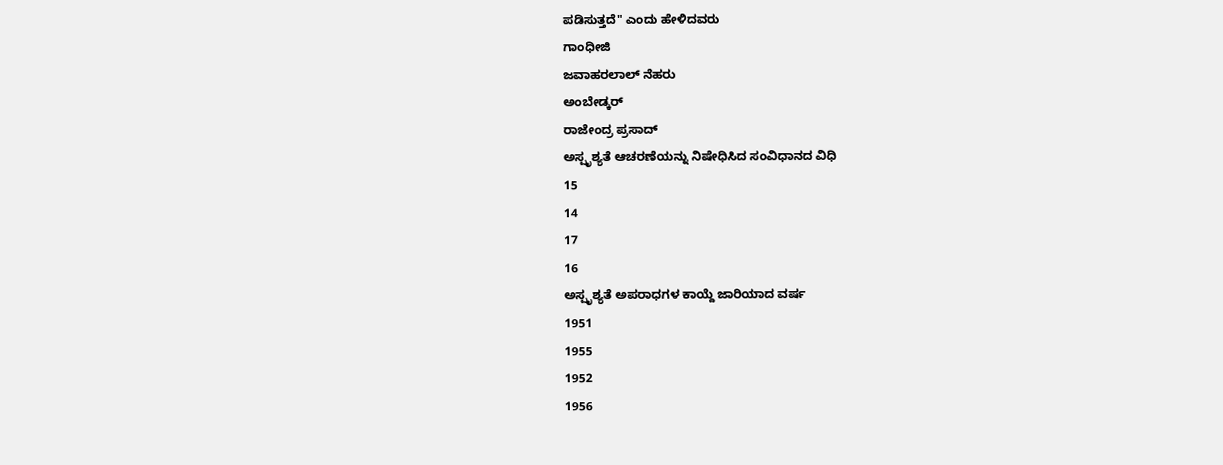ಪಡಿಸುತ್ತದೆ" ಎಂದು ಹೇಳಿದವರು
ಗಾಂಧೀಜಿ
ಜವಾಹರಲಾಲ್ ನೆಹರು
ಅಂಬೇಡ್ಕರ್
ರಾಜೇಂದ್ರ ಪ್ರಸಾದ್
ಅಸ್ಪೃಶ್ಯತೆ ಆಚರಣೆಯನ್ನು ನಿಷೇಧಿಸಿದ ಸಂವಿಧಾನದ ವಿಧಿ
15
14
17
16
ಅಸ್ಪೃಶ್ಯತೆ ಅಪರಾಧಗಳ ಕಾಯ್ದೆ ಜಾರಿಯಾದ ವರ್ಷ
1951
1955
1952
1956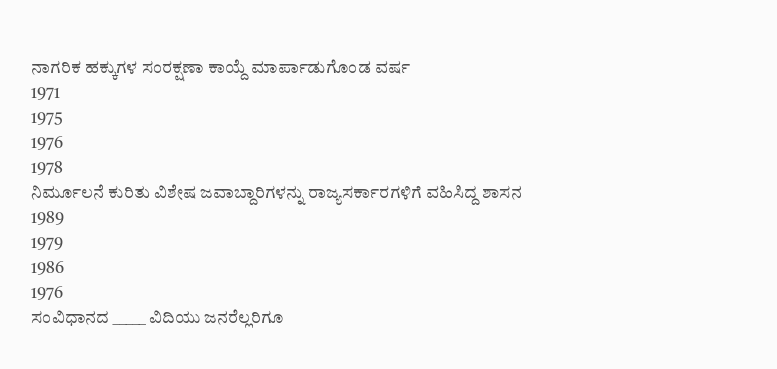ನಾಗರಿಕ ಹಕ್ಕುಗಳ ಸಂರಕ್ಷಣಾ ಕಾಯ್ದೆ ಮಾರ್ಪಾಡುಗೊಂಡ ವರ್ಷ
1971
1975
1976
1978
ನಿರ್ಮೂಲನೆ ಕುರಿತು ವಿಶೇಷ ಜವಾಬ್ದಾರಿಗಳನ್ನು ರಾಜ್ಯಸರ್ಕಾರಗಳಿಗೆ ವಹಿಸಿದ್ದ ಶಾಸನ
1989
1979
1986
1976
ಸಂವಿಧಾನದ _____ ವಿದಿಯು ಜನರೆಲ್ಲರಿಗೂ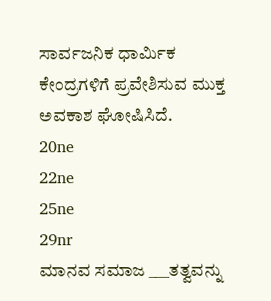ಸಾರ್ವಜನಿಕ ಧಾರ್ಮಿಕ ಕೇಂದ್ರಗಳಿಗೆ ಪ್ರವೇಶಿಸುವ ಮುಕ್ತ ಅವಕಾಶ ಘೋಷಿಸಿದೆ.
20ne
22ne
25ne
29nr
ಮಾನವ ಸಮಾಜ ___ತತ್ವವನ್ನು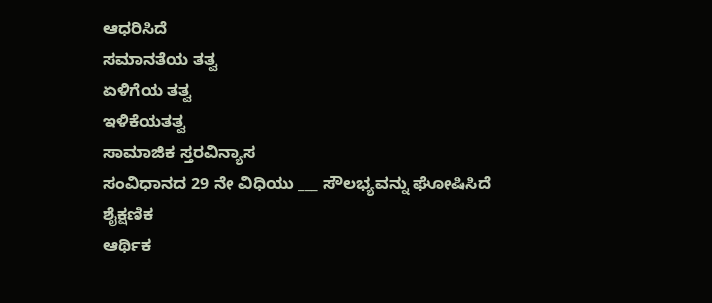ಆಧರಿಸಿದೆ
ಸಮಾನತೆಯ ತತ್ವ
ಏಳಿಗೆಯ ತತ್ವ
ಇಳಿಕೆಯತತ್ವ
ಸಾಮಾಜಿಕ ಸ್ತರವಿನ್ಯಾಸ
ಸಂವಿಧಾನದ 29 ನೇ ವಿಧಿಯು ___ ಸೌಲಭ್ಯವನ್ನು ಘೋಷಿಸಿದೆ
ಶೈಕ್ಷಣಿಕ
ಆರ್ಥಿಕ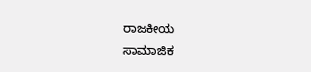ರಾಜಕೀಯ
ಸಾಮಾಜಿಕ